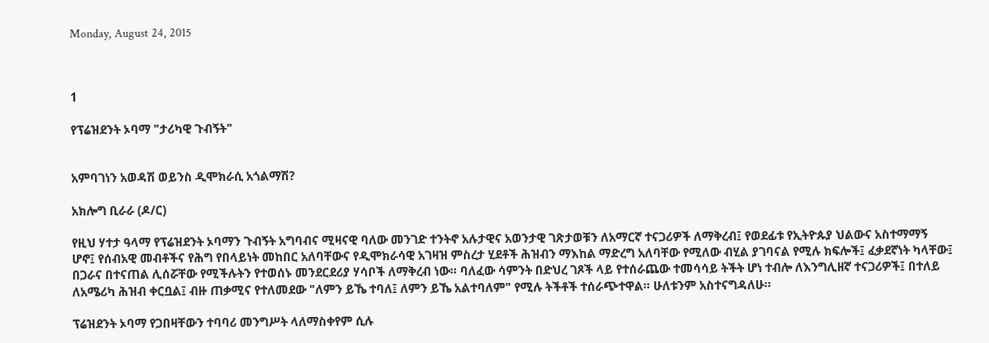Monday, August 24, 2015



1

የፕሬዝደንት ኦባማ "ታሪካዊ ጉብኝት"


አምባገነን አወዳሽ ወይንስ ዲሞክራሲ አጎልማሽ?

አክሎግ ቢራራ (ዶ/ር)

የዚህ ሃተታ ዓላማ የፕሬዝደንት ኦባማን ጉብኝት አግባብና ሚዛናዊ ባለው መንገድ ተንትኖ አሉታዊና አወንታዊ ገጽታወቹን ለአማርኛ ተናጋሪዎች ለማቅረብ፤ የወደፊቱ የኢትዮጱያ ህልውና አስተማማኝ ሆኖ፤ የሰብአዊ መብቶችና የሕግ የበላይነት መከበር አለባቸውና የዲሞክራሳዊ አገዛዝ ምስረታ ሂደቶች ሕዝብን ማእከል ማድረግ አለባቸው የሚለው ብሂል ያገባናል የሚሉ ክፍሎች፤ ፈቃደኛነት ካላቸው፤ በጋራና በተናጠል ሊሰሯቸው የሚችሉትን የተወሰኑ መንደርደሪያ ሃሳቦች ለማቅረብ ነው። ባለፈው ሳምንት በድህረ ገጾች ላይ የተሰራጨው ተመሳሳይ ትችት ሆነ ተብሎ ለእንግሊዘኛ ተናጋሪዎች፤ በተለይ ለአሜሪካ ሕዝብ ቀርቧል፤ ብዙ ጠቃሚና የተለመደው "ለምን ይኼ ተባለ፤ ለምን ይኼ አልተባለም" የሚሉ ትችቶች ተሰራጭተዋል። ሁለቱንም አስተናግዳለሁ።

ፕሬዝደንት ኦባማ የጋበዛቸውን ተባባሪ መንግሥት ላለማስቀየም ሲሉ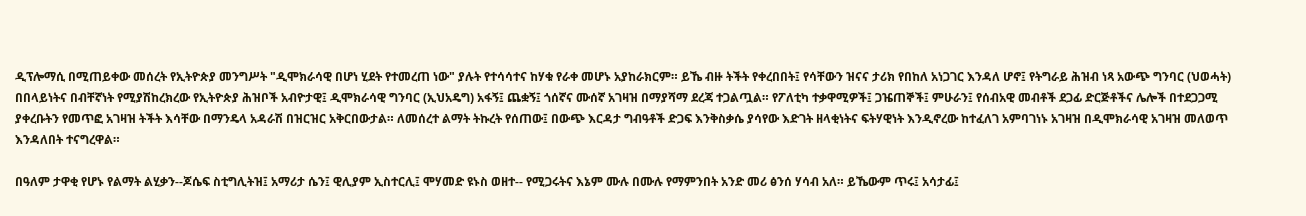ዲፕሎማሲ በሚጠይቀው መሰረት የኢትዮጵያ መንግሥት "ዲሞክራሳዊ በሆነ ሂደት የተመረጠ ነው" ያሉት የተሳሳተና ከሃቁ የራቀ መሆኑ አያከራክርም። ይኼ ብዙ ትችት የቀረበበት፤ የሳቸውን ዝናና ታሪክ የበከለ አነጋገር እንዳለ ሆኖ፤ የትግራይ ሕዝብ ነጻ አውጭ ግንባር (ህወሓት) በበላይነትና በብቸኛነት የሚያሽከረክረው የኢትዮጵያ ሕዝቦች አብዮታዊ፤ ዲሞክራሳዊ ግንባር (ኢህአዴግ) አፋኝ፤ ጨቋኝ፤ ጎሰኛና ሙሰኛ አገዛዝ በማያሻማ ደረጃ ተጋልጧል። የፖለቲካ ተቃዋሚዎች፤ ጋዤጠኞች፤ ምሁራን፤ የሰብአዊ መብቶች ደጋፊ ድርጅቶችና ሌሎች በተደጋጋሚ ያቀረቡትን የመጥፎ አገዛዝ ትችት እሳቸው በማንዴላ አዳራሽ በዝርዝር አቅርበውታል። ለመሰረተ ልማት ትኩረት የሰጠው፤ በውጭ እርዳታ ግብዓቶች ድጋፍ እንቅስቃሴ ያሳየው እድገት ዘላቂነትና ፍትሃዊነት እንዲኖረው ከተፈለገ አምባገነኑ አገዛዝ በዲሞክራሳዊ አገዛዝ መለወጥ እንዳለበት ተናግረዋል።

በዓለም ታዋቂ የሆኑ የልማት ልሂቃን--ጆሴፍ ስቲግሊትዝ፤ አማሪታ ሴን፤ ዊሊያም ኢስተርሊ፤ ሞሃመድ ዩኑስ ወዘተ-- የሚጋሩትና እኔም ሙሉ በሙሉ የማምንበት አንድ መሪ ፅንሰ ሃሳብ አለ። ይኼውም ጥሩ፤ አሳታፊ፤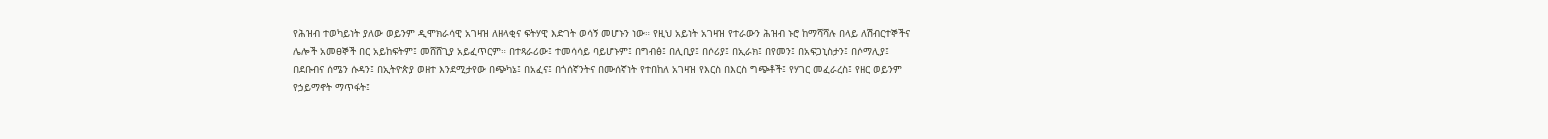የሕዝብ ተወካይነት ያለው ወይንም ዲሞክራሳዊ አገዛዝ ለዘላቂና ፍትሃዊ እድገት ወሳኝ መሆኑን ነው። የዚህ አይነት አገዛዝ የተራውን ሕዝብ ኑሮ ከማሻሻሉ በላይ ለሽብርተኞችና ሌሎች አመፀኞች በር አይከፍትም፤ መሸሸጊያ አይፈጥርም። በተጻራሪው፤ ተመሳሳይ ባይሆኑም፤ በግብፅ፤ በሊቢያ፤ በሶሪያ፤ በኢራክ፤ በየመን፤ በአፍጋኒስታን፤ በሶማሊያ፤ በደቡብና ሰሜን ሱዳን፤ በኢትዮጵያ ወዘተ እንደሚታየው በጭካኔ፤ በአፈና፤ በጎሰኛንትና በሙሰኛነት የተበከለ አገዛዝ የእርስ በእርስ ግጭቶች፤ የሃገር መፈራረስ፤ የዘር ወይንም የኃይማኖት ማጥፋት፤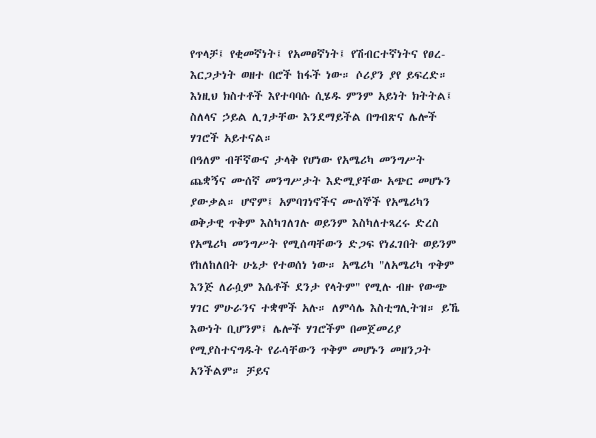የጥላቻ፤ የቂመኛነት፤ የአመፀኛነት፤ የሽብርተኛነትና የፀረ-እርጋታነት ወዘተ በሮች ከፋች ነው። ሶሪያን ያየ ይፍረድ። እነዚህ ክስተቶች እየተባባሱ ሲሄዱ ምንም አይነት ክትትል፤ ስለላና ኃይል ሊገታቸው እንደማይችል በግብጽና ሌሎች ሃገሮች አይተናል።
በዓለም ብቸኛውና ታላቅ የሆነው የአሜሪካ መንግሥት ጨቋኝና ሙሰኛ መንግሥታት እድሚያቸው አጭር መሆኑን ያውቃል። ሆኖም፤ አምባገነኖችና ሙሰኞች የአሜሪካን ወቅታዊ ጥቅም እስካገለገሉ ወይንም እስካለተጻረሩ ድረስ የአሜሪካ መንግሥት የሚሰጣቸውን ድጋፍ የነፈገበት ወይንም የከለከለበት ሁኔታ የተወሰነ ነው። አሜሪካ "ለአሜሪካ ጥቅም እንጅ ለራሷም እሴቶች ደንታ የላትም" የሚሉ ብዙ የውጭ ሃገር ምሁራንና ተቋሞች አሉ። ለምሳሌ እስቲግሊትዝ። ይኼ እውነት ቢሆንም፤ ሌሎች ሃገሮችም በመጀመሪያ የሚያስተናግዱት የራሳቸውን ጥቅም መሆኑን መዘንጋት አንችልም። ቻይና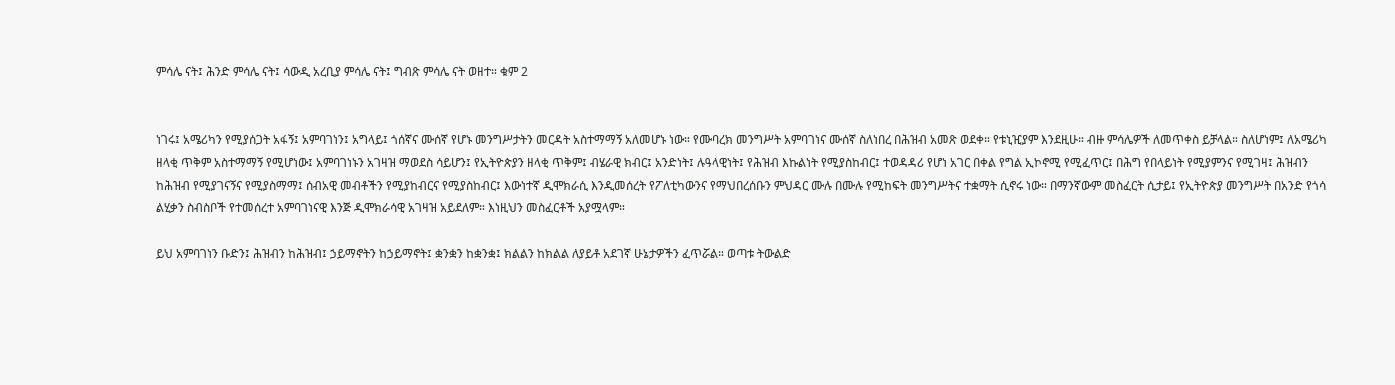ምሳሌ ናት፤ ሕንድ ምሳሌ ናት፤ ሳውዲ አረቢያ ምሳሌ ናት፤ ግብጽ ምሳሌ ናት ወዘተ። ቁም 2


ነገሩ፤ አሜሪካን የሚያሰጋት አፋኝ፤ አምባገነን፤ አግላይ፤ ጎሰኛና ሙሰኛ የሆኑ መንግሥታትን መርዳት አስተማማኝ አለመሆኑ ነው። የሙባረክ መንግሥት አምባገነና ሙሰኛ ስለነበረ በሕዝብ አመጽ ወደቀ። የቱኒዢያም እንደዚሁ። ብዙ ምሳሌዎች ለመጥቀስ ይቻላል። ስለሆነም፤ ለአሜሪካ ዘላቂ ጥቅም አስተማማኝ የሚሆነው፤ አምባገነኑን አገዛዝ ማወደስ ሳይሆን፤ የኢትዮጵያን ዘላቂ ጥቅም፤ ብሄራዊ ክብር፤ አንድነት፤ ሉዓላዊነት፤ የሕዝብ እኩልነት የሚያስከብር፤ ተወዳዳሪ የሆነ አገር በቀል የግል ኢኮኖሚ የሚፈጥር፤ በሕግ የበላይነት የሚያምንና የሚገዛ፤ ሕዝብን ከሕዝብ የሚያገናኝና የሚያስማማ፤ ሰብአዊ መብቶችን የሚያከብርና የሚያስከብር፤ እውነተኛ ዲሞክራሲ እንዲመሰረት የፖለቲካውንና የማህበረሰቡን ምህዳር ሙሉ በሙሉ የሚከፍት መንግሥትና ተቋማት ሲኖሩ ነው። በማንኛውም መስፈርት ሲታይ፤ የኢትዮጵያ መንግሥት በአንድ የጎሳ ልሂቃን ስብስቦች የተመሰረተ አምባገነናዊ እንጅ ዲሞክራሳዊ አገዛዝ አይደለም። እነዚህን መስፈርቶች አያሟላም።

ይህ አምባገነን ቡድን፤ ሕዝብን ከሕዝብ፤ ኃይማኖትን ከኃይማኖት፤ ቋንቋን ከቋንቋ፤ ክልልን ከክልል ለያይቶ አደገኛ ሁኔታዎችን ፈጥሯል። ወጣቱ ትውልድ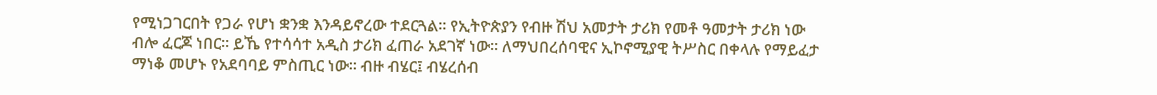የሚነጋገርበት የጋራ የሆነ ቋንቋ እንዳይኖረው ተደርጓል። የኢትዮጵያን የብዙ ሽህ አመታት ታሪክ የመቶ ዓመታት ታሪክ ነው ብሎ ፈርጆ ነበር። ይኼ የተሳሳተ አዲስ ታሪክ ፈጠራ አደገኛ ነው። ለማህበረሰባዊና ኢኮኖሚያዊ ትሥስር በቀላሉ የማይፈታ ማነቆ መሆኑ የአደባባይ ምስጢር ነው። ብዙ ብሄር፤ ብሄረሰብ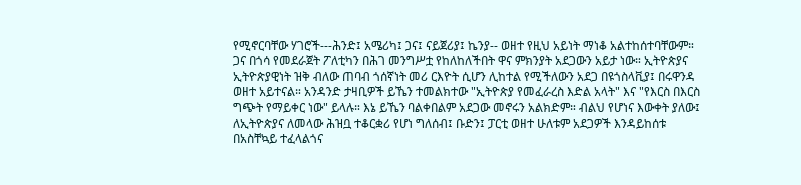የሚኖርባቸው ሃገሮች---ሕንድ፤ አሜሪካ፤ ጋና፤ ናይጀሪያ፤ ኬንያ-- ወዘተ የዚህ አይነት ማነቆ አልተከሰተባቸውም። ጋና በጎሳ የመደራጀት ፖለቲካን በሕገ መንግሥቷ የከለከለችበት ዋና ምክንያት አደጋውን አይታ ነው። ኢትዮጵያና ኢትዮጵያዊነት ዝቅ ብለው ጠባብ ጎሰኛነት መሪ ርእዮት ሲሆን ሊከተል የሚችለውን አደጋ በዩጎስላቪያ፤ በሩዋንዳ ወዘተ አይተናል። አንዳንድ ታዛቢዎች ይኼን ተመልክተው "ኢትዮጵያ የመፈራረስ እድል አላት" እና "የእርስ በእርስ ግጭት የማይቀር ነው" ይላሉ። እኔ ይኼን ባልቀበልም አደጋው መኖሩን አልክድም። ብልህ የሆነና እውቀት ያለው፤ ለኢትዮጵያና ለመላው ሕዝቧ ተቆርቋሪ የሆነ ግለሰብ፤ ቡድን፤ ፓርቲ ወዘተ ሁለቱም አደጋዎች እንዳይከሰቱ በአስቸኳይ ተፈላልጎና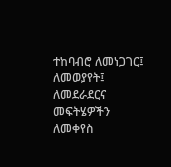ተከባብሮ ለመነጋገር፤ ለመወያየት፤ ለመደራደርና መፍትሄዎችን ለመቀየስ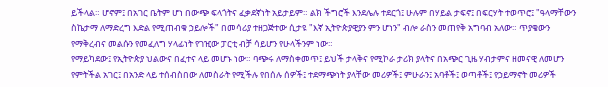ይችላል። ሆኖም፤ በአገር ቤትም ሆነ በውጭ ፍላጎትና ፈቃደኛነት አይታይም። ልክ ችግሮች እንደሌሉ ተደርጎ፤ ሁሉም በሃይል ታፍኖ፤ በፍርሃት ተወጥሮ፤ "ዓላማቸውን ስኬታማ ለማድረግ እድል የሚጠብቁ ኃይሎች" በመሳሪያ ተዘጋጅተው ሲታዩ "እኛ ኢትዮጵያዊያን ምን ሆነን" ብሎ ራስን መጠየቅ አግባብ አለው። ጥያቄውን የማቅረብና መልሱን የመፈለግ ሃላፊነት የገዢው ፓርቲ ብቻ ሳይሆን የሁላችንም ነው።
የማይካደው፤ የኢትዮጵያ ህልውና በፈተና ላይ መሆኑ ነው። ባጭሩ ለማስቀመጥ፤ ይህች ታላቅና የሚኮራ ታሪክ ያላትና በአጭር ጊዜ ሃብታምና ዘመናዊ ለመሆን የምትችል አገር፤ በአንድ ላይ ተሰብስበው ለመስራት የሚችሉ የበሰሉ ሰዎች፤ ተደማጭነት ያላቸው መሪዎች፤ ምሁራን፤ አባቶች፤ ወጣቶች፤ የኃይማኖት መሪዎች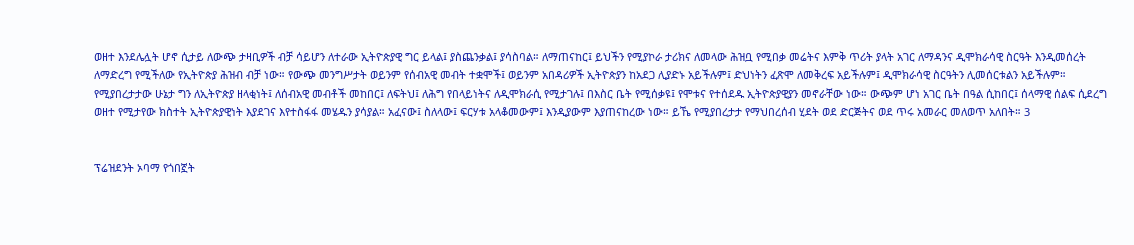ወዘተ እንደሌሏት ሆኖ ሲታይ ለውጭ ታዛቢዎች ብቻ ሳይሆን ለተራው ኢትዮጵያዊ ግር ይላል፤ ያስጨንቃል፤ ያሳስባል። ለማጠናከር፤ ይህችን የሚያኮራ ታሪክና ለመላው ሕዝቧ የሚበቃ መሬትና እምቅ ጥሪት ያላት አገር ለማዳንና ዲሞክራሳዊ ስርዓት እንዲመሰረት ለማድረግ የሚችለው የኢትዮጵያ ሕዝብ ብቻ ነው። የውጭ መንግሥታት ወይንም የሰብአዊ መብት ተቋሞች፤ ወይንም አበዳሪዎች ኢትዮጵያን ከአደጋ ሊያድኑ አይችሉም፤ ድህነትን ፈጽሞ ለመቅረፍ አይችሉም፤ ዲሞክራሳዊ ስርዓትን ሊመሰርቱልን አይችሉም። የሚያበረታታው ሁኔታ ግን ለኢትዮጵያ ዘላቂነት፤ ለሰብአዊ መብቶች መከበር፤ ለፍትህ፤ ለሕግ የበላይነትና ለዲሞክራሲ የሚታገሉ፤ በእስር ቤት የሚሰቃዩ፤ የሞቱና የተሰደዱ ኢትዮጵያዊያን መኖራቸው ነው። ውጭም ሆነ አገር ቤት በዓል ሲከበር፤ ሰላማዊ ሰልፍ ሲደረግ ወዘተ የሚታየው ክስተት ኢትዮጵያዊነት እያደገና እየተስፋፋ መሄዱን ያሳያል። አፈናው፤ ስለላው፤ ፍርሃቱ አላቆመውም፤ እንዲያውም እያጠናከረው ነው። ይኼ የሚያበረታታ የማህበረሰብ ሂደት ወደ ድርጅትና ወደ ጥሩ አመራር መለወጥ አለበት። 3


ፕሬዝደንት ኦባማ የጎበኟት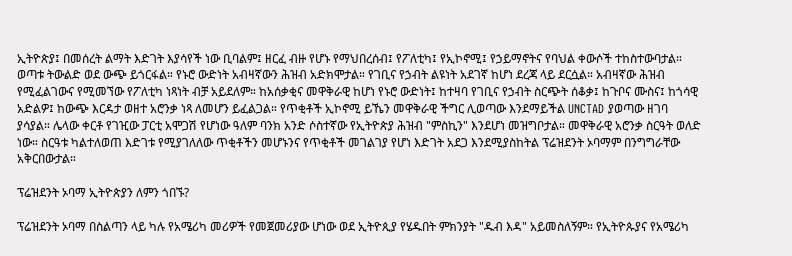ኢትዮጵያ፤ በመሰረት ልማት እድገት እያሳየች ነው ቢባልም፤ ዘርፈ ብዙ የሆኑ የማህበረሰብ፤ የፖለቲካ፤ የኢኮኖሚ፤ የኃይማኖትና የባህል ቀውሶች ተከስተውባታል። ወጣቱ ትውልድ ወደ ውጭ ይጎርፋል። የኑሮ ውድነት አብዛኛውን ሕዝብ አድክሞታል። የገቢና የኃብት ልዩነት አደገኛ ከሆነ ደረጃ ላይ ደርሷል። አብዛኛው ሕዝብ የሚፈልገውና የሚመኘው የፖለቲካ ነጻነት ብቻ አይደለም። ከአሰቃቂና መዋቅራዊ ከሆነ የኑሮ ውድነት፤ ከተዛባ የገቢና የኃብት ስርጭት ሰቆቃ፤ ከጉቦና ሙስና፤ ከጎሳዊ አድልዎ፤ ከውጭ እርዳታ ወዘተ አሮንቃ ነጻ ለመሆን ይፈልጋል። የጥቂቶች ኢኮኖሚ ይኼን መዋቅራዊ ችግር ሊወጣው እንደማይችል UNCTAD ያወጣው ዘገባ ያሳያል። ሌላው ቀርቶ የገዢው ፓርቲ አሞጋሽ የሆነው ዓለም ባንክ አንድ ሶስተኛው የኢትዮጵያ ሕዝብ "ምስኪን" እንደሆነ መዝግቦታል። መዋቅራዊ አሮንቃ ስርዓት ወለድ ነው። ስርዓቱ ካልተለወጠ እድገቱ የሚያገለለው ጥቂቶችን መሆኑንና የጥቂቶች መገልገያ የሆነ እድገት አደጋ እንደሚያስከትል ፕሬዝደንት ኦባማም በንግግራቸው አቅርበውታል።

ፕሬዝደንት ኦባማ ኢትዮጵያን ለምን ጎበኙ?

ፕሬዝደንት ኦባማ በስልጣን ላይ ካሉ የአሜሪካ መሪዎች የመጀመሪያው ሆነው ወደ ኢትዮጲያ የሄዱበት ምክንያት "ዱብ እዳ" አይመስለኝም። የኢትዮጱያና የአሜሪካ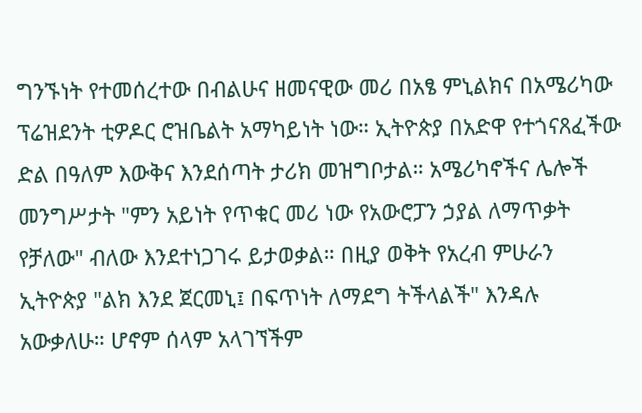ግንኙነት የተመሰረተው በብልሁና ዘመናዊው መሪ በአፄ ምኒልክና በአሜሪካው ፕሬዝደንት ቲዎዶር ሮዝቤልት አማካይነት ነው። ኢትዮጵያ በአድዋ የተጎናጸፈችው ድል በዓለም እውቅና እንደሰጣት ታሪክ መዝግቦታል። አሜሪካኖችና ሌሎች መንግሥታት "ምን አይነት የጥቁር መሪ ነው የአውሮፓን ኃያል ለማጥቃት የቻለው" ብለው እንደተነጋገሩ ይታወቃል። በዚያ ወቅት የአረብ ምሁራን ኢትዮጵያ "ልክ እንደ ጀርመኒ፤ በፍጥነት ለማደግ ትችላልች" እንዳሉ አውቃለሁ። ሆኖም ሰላም አላገኘችም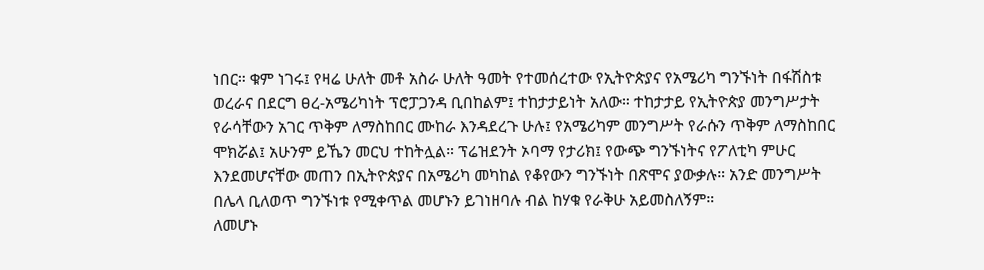ነበር። ቁም ነገሩ፤ የዛሬ ሁለት መቶ አስራ ሁለት ዓመት የተመሰረተው የኢትዮጵያና የአሜሪካ ግንኙነት በፋሽስቱ ወረራና በደርግ ፀረ-አሜሪካነት ፕሮፓጋንዳ ቢበከልም፤ ተከታታይነት አለው። ተከታታይ የኢትዮጵያ መንግሥታት የራሳቸውን አገር ጥቅም ለማስከበር ሙከራ እንዳደረጉ ሁሉ፤ የአሜሪካም መንግሥት የራሱን ጥቅም ለማስከበር ሞክሯል፤ አሁንም ይኼን መርህ ተከትሏል። ፕሬዝደንት ኦባማ የታሪክ፤ የውጭ ግንኙነትና የፖለቲካ ምሁር እንደመሆናቸው መጠን በኢትዮጵያና በአሜሪካ መካከል የቆየውን ግንኙነት በጽሞና ያውቃሉ። አንድ መንግሥት በሌላ ቢለወጥ ግንኙነቱ የሚቀጥል መሆኑን ይገነዘባሉ ብል ከሃቁ የራቅሁ አይመስለኝም።
ለመሆኑ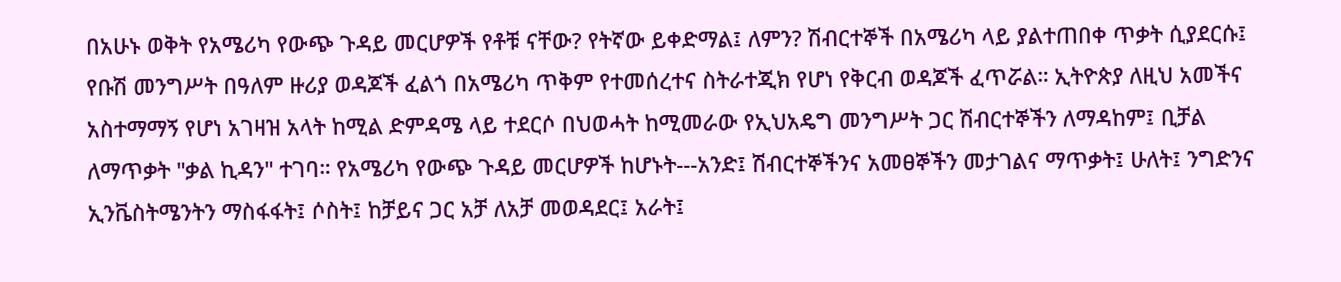በአሁኑ ወቅት የአሜሪካ የውጭ ጉዳይ መርሆዎች የቶቹ ናቸው? የትኛው ይቀድማል፤ ለምን? ሽብርተኞች በአሜሪካ ላይ ያልተጠበቀ ጥቃት ሲያደርሱ፤ የቡሽ መንግሥት በዓለም ዙሪያ ወዳጆች ፈልጎ በአሜሪካ ጥቅም የተመሰረተና ስትራተጂክ የሆነ የቅርብ ወዳጆች ፈጥሯል። ኢትዮጵያ ለዚህ አመችና አስተማማኝ የሆነ አገዛዝ አላት ከሚል ድምዳሜ ላይ ተደርሶ በህወሓት ከሚመራው የኢህአዴግ መንግሥት ጋር ሽብርተኞችን ለማዳከም፤ ቢቻል ለማጥቃት "ቃል ኪዳን" ተገባ። የአሜሪካ የውጭ ጉዳይ መርሆዎች ከሆኑት---አንድ፤ ሽብርተኞችንና አመፀኞችን መታገልና ማጥቃት፤ ሁለት፤ ንግድንና ኢንቬስትሜንትን ማስፋፋት፤ ሶስት፤ ከቻይና ጋር አቻ ለአቻ መወዳደር፤ አራት፤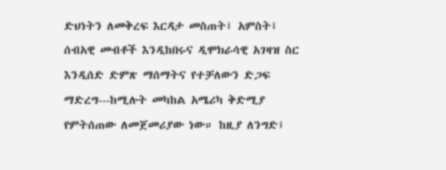ድህነትን ለመቅረፍ እርዳታ መስጠት፤ አምስት፤ ሰብአዊ መብቶች እንዲከበሩና ዲሞክራሳዊ አገዛዝ ስር እንዲሰድ ድምጽ ማሰማትና የተቻለውን ድጋፍ ማድረግ---ከሚሉት መካከል አሜሪካ ቅድሚያ የምትሰጠው ለመጀመሪያው ነው። ከዚያ ለንግድ፤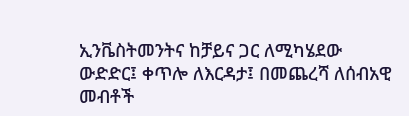ኢንቬስትመንትና ከቻይና ጋር ለሚካሄደው ውድድር፤ ቀጥሎ ለእርዳታ፤ በመጨረሻ ለሰብአዊ መብቶች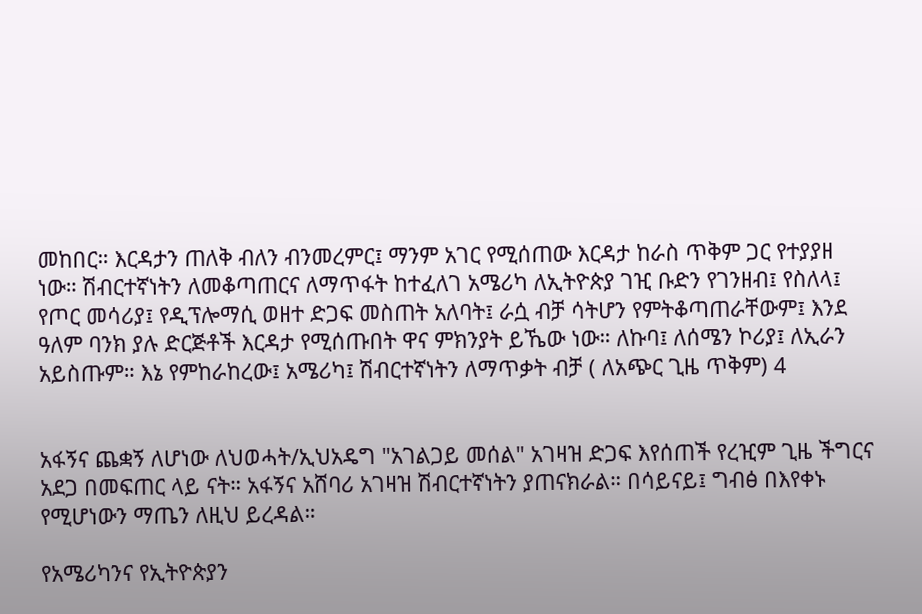መከበር። እርዳታን ጠለቅ ብለን ብንመረምር፤ ማንም አገር የሚሰጠው እርዳታ ከራስ ጥቅም ጋር የተያያዘ ነው። ሽብርተኛነትን ለመቆጣጠርና ለማጥፋት ከተፈለገ አሜሪካ ለኢትዮጵያ ገዢ ቡድን የገንዘብ፤ የስለላ፤ የጦር መሳሪያ፤ የዲፕሎማሲ ወዘተ ድጋፍ መስጠት አለባት፤ ራሷ ብቻ ሳትሆን የምትቆጣጠራቸውም፤ እንደ ዓለም ባንክ ያሉ ድርጅቶች እርዳታ የሚሰጡበት ዋና ምክንያት ይኼው ነው። ለኩባ፤ ለሰሜን ኮሪያ፤ ለኢራን አይስጡም። እኔ የምከራከረው፤ አሜሪካ፤ ሽብርተኛነትን ለማጥቃት ብቻ ( ለአጭር ጊዜ ጥቅም) 4


አፋኝና ጨቋኝ ለሆነው ለህወሓት/ኢህአዴግ "አገልጋይ መሰል" አገዛዝ ድጋፍ እየሰጠች የረዢም ጊዜ ችግርና አደጋ በመፍጠር ላይ ናት። አፋኝና አሸባሪ አገዛዝ ሽብርተኛነትን ያጠናክራል። በሳይናይ፤ ግብፅ በእየቀኑ የሚሆነውን ማጤን ለዚህ ይረዳል።

የአሜሪካንና የኢትዮጵያን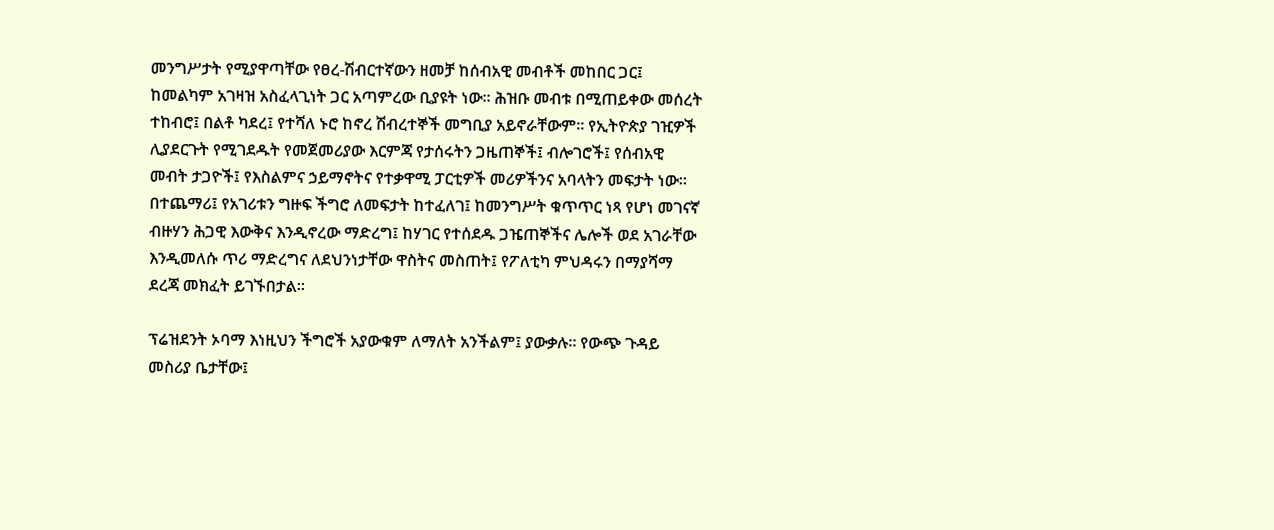መንግሥታት የሚያዋጣቸው የፀረ-ሽብርተኛውን ዘመቻ ከሰብአዊ መብቶች መከበር ጋር፤ ከመልካም አገዛዝ አስፈላጊነት ጋር አጣምረው ቢያዩት ነው። ሕዝቡ መብቱ በሚጠይቀው መሰረት ተከብሮ፤ በልቶ ካደረ፤ የተሻለ ኑሮ ከኖረ ሽብረተኞች መግቢያ አይኖራቸውም። የኢትዮጵያ ገዢዎች ሊያደርጉት የሚገደዱት የመጀመሪያው እርምጃ የታሰሩትን ጋዜጠኞች፤ ብሎገሮች፤ የሰብአዊ መብት ታጋዮች፤ የእስልምና ኃይማኖትና የተቃዋሚ ፓርቲዎች መሪዎችንና አባላትን መፍታት ነው። በተጨማሪ፤ የአገሪቱን ግዙፍ ችግሮ ለመፍታት ከተፈለገ፤ ከመንግሥት ቁጥጥር ነጻ የሆነ መገናኛ ብዙሃን ሕጋዊ እውቅና እንዲኖረው ማድረግ፤ ከሃገር የተሰደዱ ጋዤጠኞችና ሌሎች ወደ አገራቸው እንዲመለሱ ጥሪ ማድረግና ለደህንነታቸው ዋስትና መስጠት፤ የፖለቲካ ምህዳሩን በማያሻማ ደረጃ መክፈት ይገኙበታል።

ፕሬዝደንት ኦባማ እነዚህን ችግሮች አያውቁም ለማለት አንችልም፤ ያውቃሉ። የውጭ ጉዳይ መስሪያ ቤታቸው፤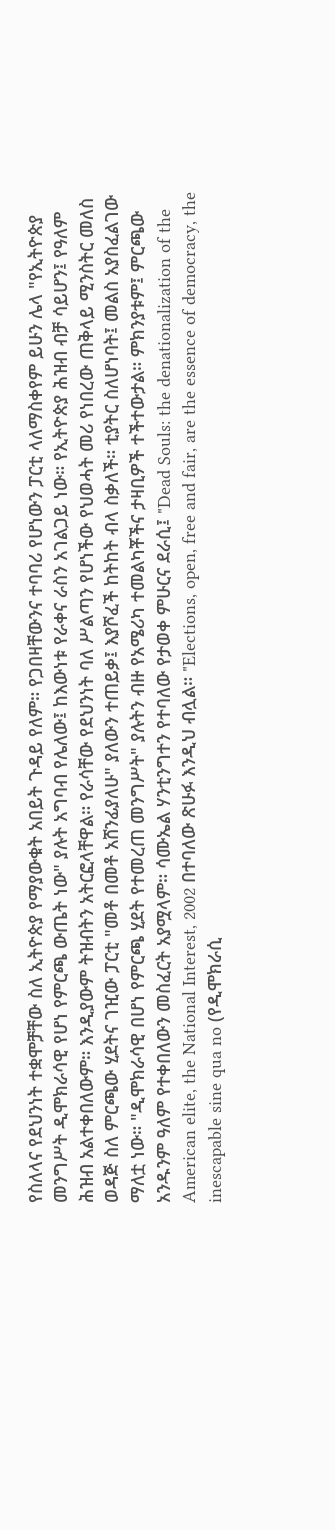የስለላና የደህንነት ተቋሞቻቸው ስለ ኢትዮጵያ የማያውቁት አበይት ጉዳይ የለም። የጋበዛቸውንና ተባባሪ የሆነውን ፓርቲ ላለማስቀየም ይሁን ሌላ "የኢትዮጵያ መንግሥት ዲሞክራሳዊ የሆነ የምርጫ ውጤት ነው" ያሉት አግባብ የሌለው፤ ከእውነቱ የራቀና ራስን አገልጋይ ነው። የኢትዮጵያ ሕዝብ ብቻ ሳይሆን፤ የዓለም ሕዝብ አልተቀበለውም። እንዲያውም ትዝብትን አትርፎላቸዋል። የራሳቸው የደህንነት ባለ ሥልጣን የሆነችው የህወሓት መሪ የነበረው ጠቅላይ ሚንስትር መለስ ወዳጅ ስለ ምርጫው ሂደትና ገዢው ፓርቲ "መቶ በመቶ አሸንፊያለሁ" ያለውን ተጠይቃ፤ እያሾፈች ከትከት ብላ ስቃለች። ቲያትር ስለሆነባት፤ መልስ አያስፈልገው ማለቷ ነው። "ዲሞክራሳዊ በሆነ የምርጫ ሂደት የተመረጠ መንግሥት" ያሉትን ብዙ የአሜሪካ ተመልካቾችና ታዛቢዎች ተችተውታል። ምክንያቱም፤ ምርጫው አንዱንም ዓለም የተቀበለውን መስፈርት አያሟላም። ሳሙኤል ሃንቲንግተን የተባለው የታወቀ ምሁርና ደራሲ፤ "Dead Souls: the denationalization of the American elite, the National Interest, 2002 በተባለው ጽሁፉ እንዲህ ብሏል። "Elections, open, free and fair, are the essence of democracy, the inescapable sine qua no (የዲሞክራሲ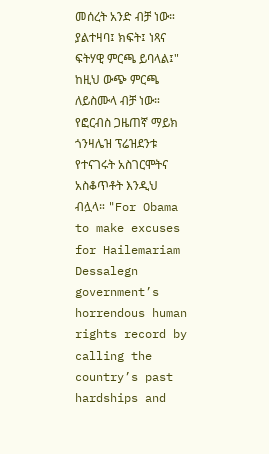መሰረት አንድ ብቻ ነው። ያልተዛባ፤ ክፍት፤ ነጻና ፍትሃዊ ምርጫ ይባላል፤" ከዚህ ውጭ ምርጫ ለይስሙላ ብቻ ነው። የፎርብስ ጋዜጠኛ ማይክ ጎንዛሌዝ ፕሬዝደንቱ የተናገሩት አስገርሞትና አስቆጥቶት እንዲህ ብሏላ። "For Obama to make excuses for Hailemariam Dessalegn government’s horrendous human rights record by calling the country’s past hardships and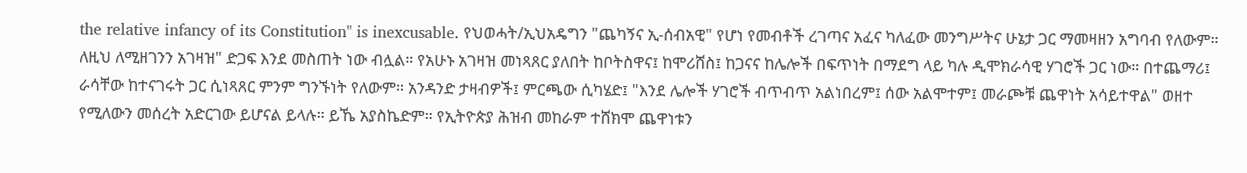the relative infancy of its Constitution" is inexcusable. የህወሓት/ኢህአዴግን "ጨካኝና ኢ-ሰብአዊ" የሆነ የመብቶች ረገጣና አፈና ካለፈው መንግሥትና ሁኔታ ጋር ማመዛዘን አግባብ የለውም። ለዚህ ለሚዘገንን አገዛዝ" ድጋፍ እንደ መስጠት ነው ብሏል። የአሁኑ አገዛዝ መነጻጸር ያለበት ከቦትስዋና፤ ከሞሪሸስ፤ ከጋናና ከሌሎች በፍጥነት በማደግ ላይ ካሉ ዲሞክራሳዊ ሃገሮች ጋር ነው። በተጨማሪ፤ ራሳቸው ከተናገሩት ጋር ሲነጻጸር ምንም ግንኙነት የለውም። አንዳንድ ታዛብዎች፤ ምርጫው ሲካሄድ፤ "እንደ ሌሎች ሃገሮች ብጥብጥ አልነበረም፤ ሰው አልሞተም፤ መራጮቹ ጨዋነት አሳይተዋል" ወዘተ የሚለውን መሰረት አድርገው ይሆናል ይላሉ። ይኼ አያስኬድም። የኢትዮጵያ ሕዝብ መከራም ተሸክሞ ጨዋነቱን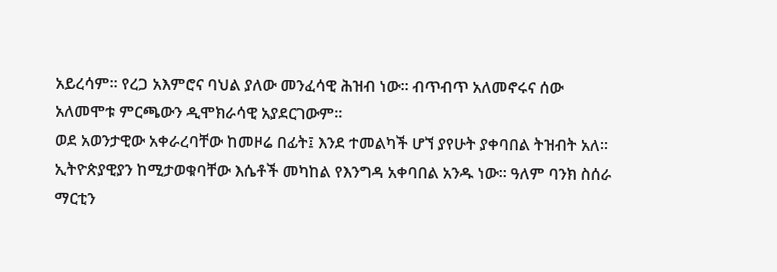አይረሳም። የረጋ አእምሮና ባህል ያለው መንፈሳዊ ሕዝብ ነው። ብጥብጥ አለመኖሩና ሰው አለመሞቱ ምርጫውን ዲሞክራሳዊ አያደርገውም።
ወደ አወንታዊው አቀራረባቸው ከመዞሬ በፊት፤ እንደ ተመልካች ሆኘ ያየሁት ያቀባበል ትዝብት አለ። ኢትዮጵያዊያን ከሚታወቁባቸው እሴቶች መካከል የእንግዳ አቀባበል አንዱ ነው። ዓለም ባንክ ስሰራ ማርቲን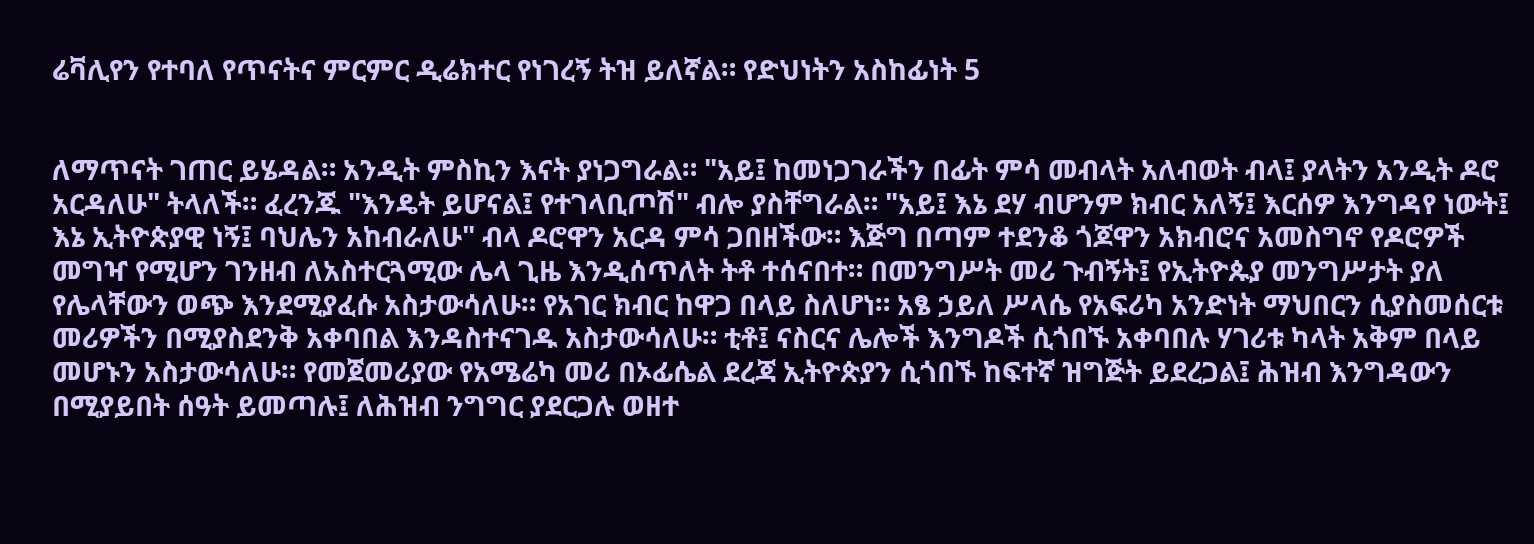ሬቫሊየን የተባለ የጥናትና ምርምር ዲሬክተር የነገረኝ ትዝ ይለኛል። የድህነትን አስከፊነት 5


ለማጥናት ገጠር ይሄዳል። አንዲት ምስኪን እናት ያነጋግራል። "አይ፤ ከመነጋገራችን በፊት ምሳ መብላት አለብወት ብላ፤ ያላትን አንዲት ዶሮ አርዳለሁ" ትላለች። ፈረንጁ "እንዴት ይሆናል፤ የተገላቢጦሽ" ብሎ ያስቸግራል። "አይ፤ እኔ ደሃ ብሆንም ክብር አለኝ፤ እርሰዎ እንግዳየ ነውት፤ እኔ ኢትዮጵያዊ ነኝ፤ ባህሌን አከብራለሁ" ብላ ዶሮዋን አርዳ ምሳ ጋበዘችው። እጅግ በጣም ተደንቆ ጎጆዋን አክብሮና አመስግኖ የዶሮዎች መግዣ የሚሆን ገንዘብ ለአስተርጓሚው ሌላ ጊዜ እንዲሰጥለት ትቶ ተሰናበተ። በመንግሥት መሪ ጉብኝት፤ የኢትዮጱያ መንግሥታት ያለ የሌላቸውን ወጭ እንደሚያፈሱ አስታውሳለሁ። የአገር ክብር ከዋጋ በላይ ስለሆነ። አፄ ኃይለ ሥላሴ የአፍሪካ አንድነት ማህበርን ሲያስመሰርቱ መሪዎችን በሚያስደንቅ አቀባበል እንዳስተናገዱ አስታውሳለሁ። ቲቶ፤ ናስርና ሌሎች እንግዶች ሲጎበኙ አቀባበሉ ሃገሪቱ ካላት አቅም በላይ መሆኑን አስታውሳለሁ። የመጀመሪያው የአሜሬካ መሪ በኦፊሴል ደረጃ ኢትዮጵያን ሲጎበኙ ከፍተኛ ዝግጅት ይደረጋል፤ ሕዝብ እንግዳውን በሚያይበት ሰዓት ይመጣሉ፤ ለሕዝብ ንግግር ያደርጋሉ ወዘተ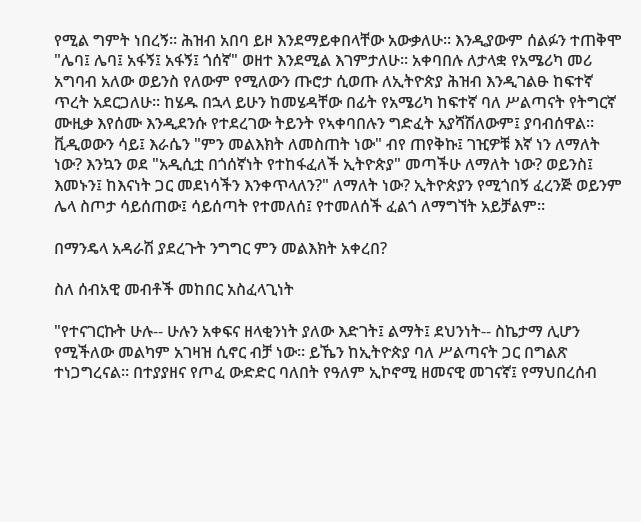የሚል ግምት ነበረኝ። ሕዝብ አበባ ይዞ እንደማይቀበላቸው አውቃለሁ። እንዲያውም ሰልፉን ተጠቅሞ "ሌባ፤ ሌባ፤ አፋኝ፤ አፋኝ፤ ጎሰኛ" ወዘተ እንደሚል እገምታለሁ። አቀባበሉ ለታላቋ የአሜሪካ መሪ አግባብ አለው ወይንስ የለውም የሚለውን ጡሮታ ሲወጡ ለኢትዮጵያ ሕዝብ እንዲገልፁ ከፍተኛ ጥረት አደርጋለሁ። ከሄዱ በኋላ ይሁን ከመሄዳቸው በፊት የአሜሪካ ከፍተኛ ባለ ሥልጣናት የትግርኛ ሙዚቃ እየሰሙ እንዲደንሱ የተደረገው ትይንት የኣቀባበሉን ግድፈት አያሻሽለውም፤ ያባብሰዋል። ቪዲወውን ሳይ፤ እራሴን "ምን መልእክት ለመስጠት ነው" ብየ ጠየቅኩ፤ ገዢዎቹ እኛ ነን ለማለት ነው? እንኳን ወደ "አዲሲቷ በጎሰኛነት የተከፋፈለች ኢትዮጵያ" መጣችሁ ለማለት ነው? ወይንስ፤ እመኑን፤ ከእናነት ጋር መደነሳችን እንቀጥላለን?" ለማለት ነው? ኢትዮጵያን የሚጎበኝ ፈረንጅ ወይንም ሌላ ስጦታ ሳይሰጠው፤ ሳይሰጣት የተመለሰ፤ የተመለሰች ፈልጎ ለማግኘት አይቻልም።

በማንዴላ አዳራሽ ያደረጉት ንግግር ምን መልእክት አቀረበ?

ስለ ሰብአዊ መብቶች መከበር አስፈላጊነት

"የተናገርኩት ሁሉ-- ሁሉን አቀፍና ዘላቂንነት ያለው እድገት፤ ልማት፤ ደህንነት-- ስኬታማ ሊሆን የሚችለው መልካም አገዛዝ ሲኖር ብቻ ነው። ይኼን ከኢትዮጵያ ባለ ሥልጣናት ጋር በግልጽ ተነጋግረናል። በተያያዘና የጦፈ ውድድር ባለበት የዓለም ኢኮኖሚ ዘመናዊ መገናኛ፤ የማህበረሰብ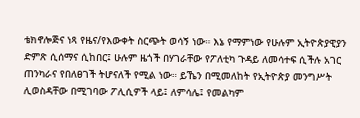ቴክኖሎጅና ነጻ የዜና/የእውቀት ስርጭት ወሳኝ ነው። እኔ የማምነው የሁሉም ኢትዮጵያዊያን ድምጽ ሲሰማና ሲከበር፤ ሁሉም ዜጎች በሃገራቸው የፖለቲካ ጉዳይ ለመሳተፍ ሲችሉ አገር ጠንካራና የበለፀገች ትሆናለች የሚል ነው። ይኼን በሚመለከት የኢትዮጵያ መንግሥት ሊወስዳቸው በሚገባው ፖሊሲዎች ላይ፤ ለምሳሌ፤ የመልካም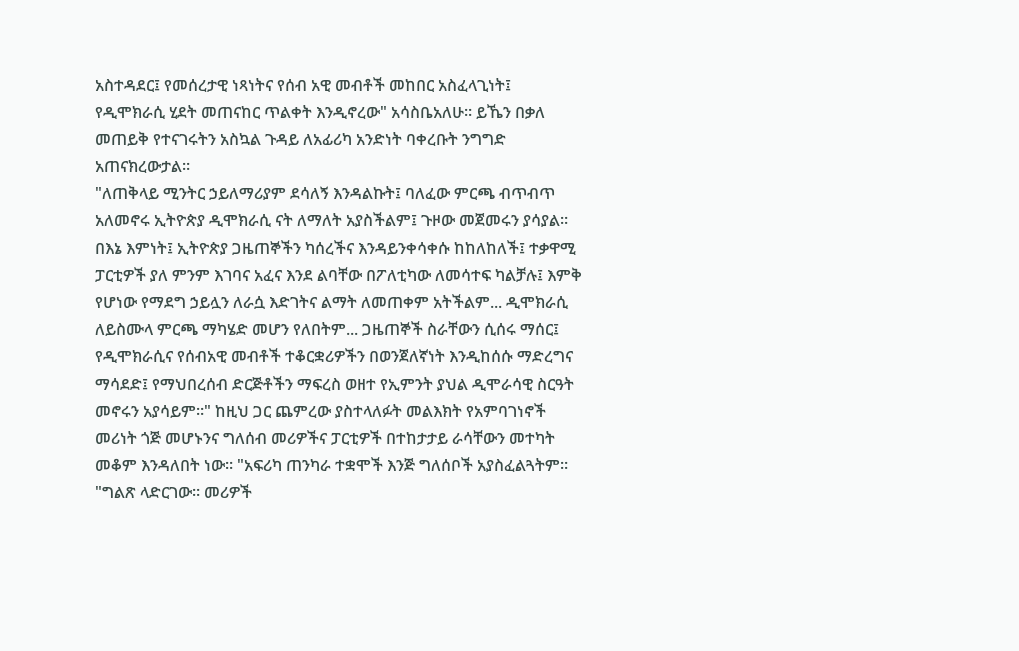አስተዳደር፤ የመሰረታዊ ነጻነትና የሰብ አዊ መብቶች መከበር አስፈላጊነት፤ የዲሞክራሲ ሂደት መጠናከር ጥልቀት እንዲኖረው" አሳስቤአለሁ። ይኼን በቃለ መጠይቅ የተናገሩትን አስኳል ጉዳይ ለአፊሪካ አንድነት ባቀረቡት ንግግድ አጠናክረውታል።
"ለጠቅላይ ሚንትር ኃይለማሪያም ደሳለኝ እንዳልኩት፤ ባለፈው ምርጫ ብጥብጥ አለመኖሩ ኢትዮጵያ ዲሞክራሲ ናት ለማለት አያስችልም፤ ጉዞው መጀመሩን ያሳያል። በእኔ እምነት፤ ኢትዮጵያ ጋዜጠኞችን ካሰረችና እንዳይንቀሳቀሱ ከከለከለች፤ ተቃዋሚ ፓርቲዎች ያለ ምንም እገባና አፈና እንደ ልባቸው በፖለቲካው ለመሳተፍ ካልቻሉ፤ እምቅ የሆነው የማደግ ኃይሏን ለራሷ እድገትና ልማት ለመጠቀም አትችልም... ዲሞክራሲ ለይስሙላ ምርጫ ማካሄድ መሆን የለበትም... ጋዜጠኞች ስራቸውን ሲሰሩ ማሰር፤ የዲሞክራሲና የሰብአዊ መብቶች ተቆርቋሪዎችን በወንጀለኛነት እንዲከሰሱ ማድረግና ማሳደድ፤ የማህበረሰብ ድርጅቶችን ማፍረስ ወዘተ የኢምንት ያህል ዲሞራሳዊ ስርዓት መኖሩን አያሳይም።" ከዚህ ጋር ጨምረው ያስተላለፉት መልእክት የአምባገነኖች መሪነት ጎጅ መሆኑንና ግለሰብ መሪዎችና ፓርቲዎች በተከታታይ ራሳቸውን መተካት መቆም እንዳለበት ነው። "አፍሪካ ጠንካራ ተቋሞች እንጅ ግለሰቦች አያስፈልጓትም። "ግልጽ ላድርገው። መሪዎች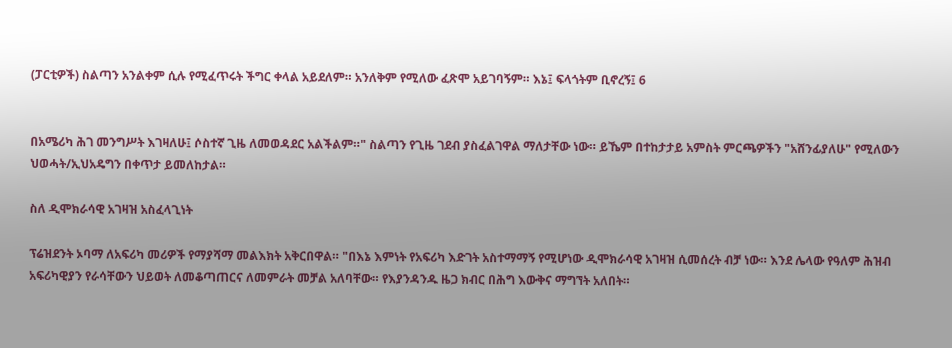(ፓርቲዎች) ስልጣን አንልቀም ሲሉ የሚፈጥሩት ችግር ቀላል አይደለም። አንለቅም የሚለው ፈጽሞ አይገባኝም። እኔ፤ ፍላጎትም ቢኖረኝ፤ 6


በአሜሪካ ሕገ መንግሥት እገዛለሁ፤ ሶስተኛ ጊዜ ለመወዳደር አልችልም።" ስልጣን የጊዜ ገደብ ያስፈልገዋል ማለታቸው ነው። ይኼም በተከታታይ አምስት ምርጫዎችን "አሸንፊያለሁ" የሚለውን ህወሓት/ኢህአዴግን በቀጥታ ይመለከታል።

ስለ ዲሞክራሳዊ አገዛዝ አስፈላጊነት

ፕሬዝደንት ኦባማ ለአፍሪካ መሪዎች የማያሻማ መልእክት አቅርበዋል። "በእኔ እምነት የአፍሪካ እድገት አስተማማኝ የሚሆነው ዲሞክራሳዊ አገዛዝ ሲመሰረት ብቻ ነው። እንደ ሌላው የዓለም ሕዝብ አፍሪካዊያን የራሳቸውን ህይወት ለመቆጣጠርና ለመምራት መቻል አለባቸው። የእያንዳንዱ ዜጋ ክብር በሕግ እውቅና ማግኘት አለበት።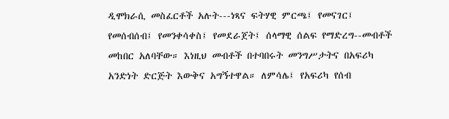ዲሞክራሲ መስፈርቶች አሉት---ነጻና ፍትሃዊ ምርጫ፤ የመናገር፤ የመሰብሰብ፤ የመንቀሳቀስ፤ የመደራጀት፤ ሰላማዊ ሰልፍ የማድረግ--መብቶች መከበር አለባቸው። እነዚህ መብቶች በተባበሩት መንግሥታትና በአፍሪካ አንድነት ድርጅት እውቅና አግኝተዋል። ለምሳሌ፤ የአፍሪካ የሰብ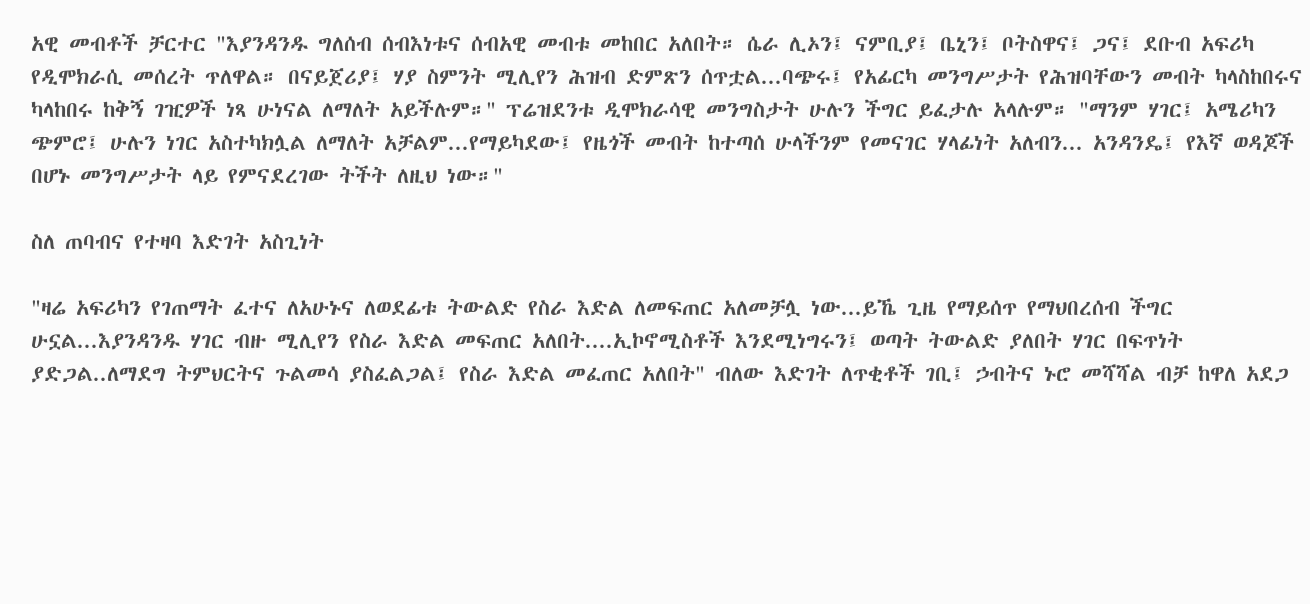አዊ መብቶች ቻርተር "እያንዳንዱ ግለሰብ ሰብእነቱና ሰብአዊ መብቱ መከበር አለበት። ሴራ ሊኦን፤ ናምቢያ፤ ቤኒን፤ ቦትስዋና፤ ጋና፤ ደቡብ አፍሪካ የዲሞክራሲ መሰረት ጥለዋል። በናይጀሪያ፤ ሃያ ስምንት ሚሊየን ሕዝብ ድምጽን ሰጥቷል...ባጭሩ፤ የአፊርካ መንግሥታት የሕዝባቸውን መብት ካላስከበሩና ካላከበሩ ከቅኝ ገዢዎች ነጻ ሁነናል ለማለት አይችሉም።" ፕሬዝደንቱ ዲሞክራሳዊ መንግስታት ሁሉን ችግር ይፈታሉ አላሉም። "ማንም ሃገር፤ አሜሪካን ጭምሮ፤ ሁሉን ነገር አስተካክሏል ለማለት አቻልም...የማይካደው፤ የዜጎች መብት ከተጣሰ ሁላችንም የመናገር ሃላፊነት አለብን... አንዳንዴ፤ የእኛ ወዳጆች በሆኑ መንግሥታት ላይ የምናደረገው ትችት ለዚህ ነው።"

ስለ ጠባብና የተዛባ እድገት አስጊነት

"ዛሬ አፍሪካን የገጠማት ፈተና ለአሁኑና ለወደፊቱ ትውልድ የስራ እድል ለመፍጠር አለመቻሏ ነው...ይኼ ጊዜ የማይሰጥ የማህበረሰብ ችግር ሁኗል...እያንዳንዱ ሃገር ብዙ ሚሊየን የስራ እድል መፍጠር አለበት....ኢኮኖሚስቶች እንደሚነግሩን፤ ወጣት ትውልድ ያለበት ሃገር በፍጥነት ያድጋል..ለማደግ ትምህርትና ጉልመሳ ያስፈልጋል፤ የስራ እድል መፈጠር አለበት" ብለው እድገት ለጥቂቶች ገቢ፤ ኃብትና ኑሮ መሻሻል ብቻ ከዋለ አደጋ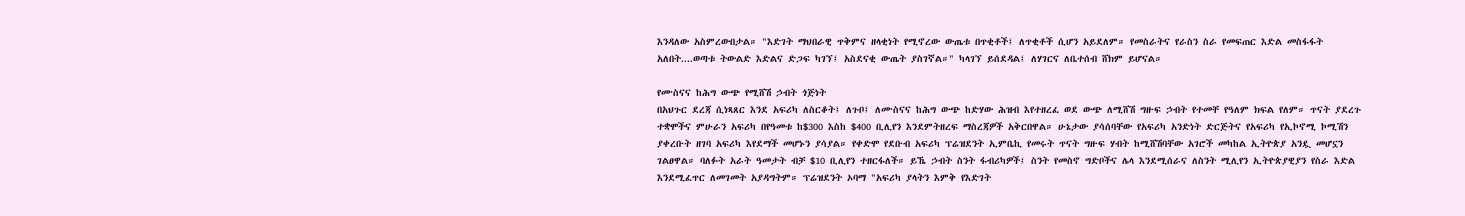እንዳለው አስምረውበታል። "እድገት ማህበራዊ ጥቅምና ዘላቂነት የሚኖረው ውጤቱ በጥቂቶች፤ ለጥቂቶች ሲሆን አይደለም። የመስራትና የራስን ስራ የመፍጠር እድል መስፋፋት አለበት....ወጣቱ ትውልድ እድልና ድጋፍ ካገኘ፤ አስደናቂ ውጤት ያስገኛል።" ካላገኘ ይሰደዳል፤ ለሃገርና ለቤተሰብ ሸክም ይሆናል።

የሙስናና ከሕግ ውጭ የሚሸሽ ኃብት ጎጅነት
በአህጉር ደረጃ ሲነጻጸር እንደ አፍሪካ ለስርቆት፤ ለጉቦ፤ ለሙስናና ከሕግ ውጭ ከድሃው ሕዝብ እየተዘረፈ ወደ ውጭ ለሚሸሽ ግዙፍ ኃብት የተመቸ የዓለም ክፍል የለም። ጥናት ያደረጉ ተቋሞችና ምሁራን አፍሪካ በየዓመቱ ከ$300 እስከ $400 ቢሊየን እንደምትዘረፍ ማስረጃዎች አቅርበዋል። ሁኔታው ያሳሰባቸው የአፍሪካ አንድነት ድርጅትና የአፍሪካ የኢኮኖሚ ኮሚሽን ያቀረቡት ዘገባ አፍሪካ እየደማች መሆኑን ያሳያል። የቀድሞ የደቡብ አፍሪካ ፕሬዝደንት ኢምቤኪ የመሩት ጥናት ግዙፍ ሃብት ከሚሸሽባቸው አገሮች መካከል ኢትዮጵያ አንዷ መሆኗን ገልፀዋል። ባለፉት አራት ዓመታት ብቻ $10 ቢሊየን ተዘርፋለች። ይኼ ኃብት ስንት ፋብሪካዎች፤ ስንት የመስኖ ግድቦችና ሌላ እንደሚሰራና ለስንት ሚሊየን ኢትዮጵያዊያን የስራ እድል እንደሚፈጥር ለመገመት አያዳግትም። ፕሬዝደንት ኦባማ "አፍሪካ ያላትን እምቅ የእድገት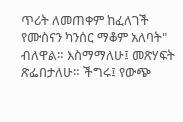ጥሪት ለመጠቀም ከፈለገች የሙስናን ካንሰር ማቆም አለባት" ብለዋል። እስማማለሁ፤ መጽሃፍት ጽፌበታለሁ። ችግሩ፤ የውጭ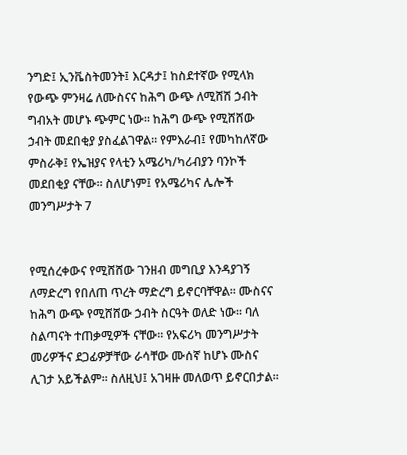ንግድ፤ ኢንቬስትመንት፤ እርዳታ፤ ከስደተኛው የሚላክ የውጭ ምንዛሬ ለሙስናና ከሕግ ውጭ ለሚሸሽ ኃብት ግብአት መሆኑ ጭምር ነው። ከሕግ ውጭ የሚሸሸው ኃብት መደበቂያ ያስፈልገዋል። የምእራብ፤ የመካከለኛው ምስራቅ፤ የኤዝያና የላቲን አሜሪካ/ካሪብያን ባንኮች መደበቂያ ናቸው። ስለሆነም፤ የአሜሪካና ሌሎች መንግሥታት 7


የሚሰረቀውና የሚሸሸው ገንዘብ መግቢያ እንዳያገኝ ለማድረግ የበለጠ ጥረት ማድረግ ይኖርባቸዋል። ሙስናና ከሕግ ውጭ የሚሸሸው ኃብት ስርዓት ወለድ ነው። ባለ ስልጣናት ተጠቃሚዎች ናቸው። የአፍሪካ መንግሥታት መሪዎችና ደጋፊዎቻቸው ራሳቸው ሙሰኛ ከሆኑ ሙስና ሊገታ አይችልም። ስለዚህ፤ አገዛዙ መለወጥ ይኖርበታል።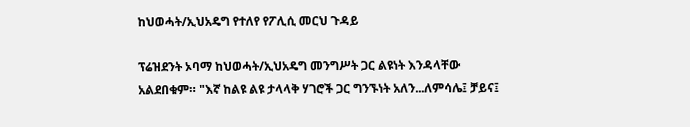ከህወሓት/ኢህአዴግ የተለየ የፖሊሲ መርህ ጉዳይ

ፕሬዝደንት ኦባማ ከህወሓት/ኢህአዴግ መንግሥት ጋር ልዩነት እንዳላቸው አልደበቁም። "እኛ ከልዩ ልዩ ታላላቅ ሃገሮች ጋር ግንኙነት አለን...ለምሳሌ፤ ቻይና፤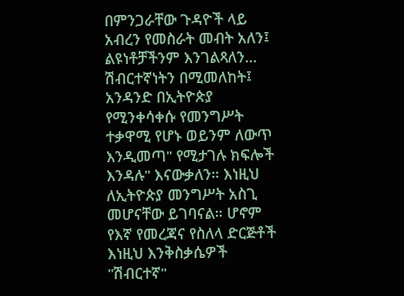በምንጋራቸው ጉዳዮች ላይ አብረን የመስራት መብት አለን፤ ልዩነቶቻችንም እንገልጻለን... ሽብርተኛነትን በሚመለከት፤ አንዳንድ በኢትዮጵያ የሚንቀሳቀሱ የመንግሥት ተቃዋሚ የሆኑ ወይንም ለውጥ እንዲመጣ" የሚታገሉ ክፍሎች እንዳሉ" እናውቃለን። እነዚህ ለኢትዮጵያ መንግሥት አስጊ መሆናቸው ይገባናል። ሆኖም የእኛ የመረጃና የስለላ ድርጅቶች እነዚህ እንቅስቃሴዎች "ሽብርተኛ"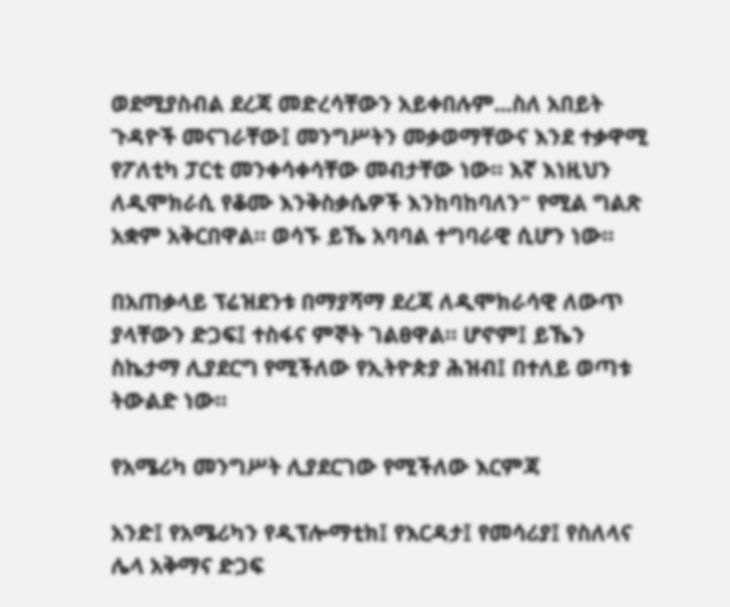ወደሚያስብል ደረጃ መድረሳቸውን አይቀበሉም...ስለ አበይት ጉዳዮች መናገራቸው፤ መንግሥትን መቃወማቸውና እንደ ተቃዋሚ የፖለቲካ ፓርቲ መንቀሳቀሳቸው መብታቸው ነው። እኛ እነዚህን ለዲሞክራሲ የቆሙ እንቅስቃሴዎች እንከባከባለን" የሚል ግልጽ አቋም አቅርበዋል። ወሳኙ ይኼ አባባል ተግባራዊ ሲሆን ነው።

በአጠቃላይ ፕሬዝደንቱ በማያሻማ ደረጃ ለዲሞክራሳዊ ለውጥ ያላቸውን ድጋፍ፤ ተስፋና ምኞት ገልፀዋል። ሆኖም፤ ይኼን ስኬታማ ሊያደርግ የሚችለው የኢትዮጵያ ሕዝብ፤ በተለይ ወጣቱ ትውልድ ነው።

የአሜሪካ መንግሥት ሊያደርገው የሚችለው እርምጃ

አንድ፤ የአሜሪካን የዲፕሎማቲክ፤ የእርዳታ፤ የመሳሪያ፤ የስለላና ሌላ አቅማና ድጋፍ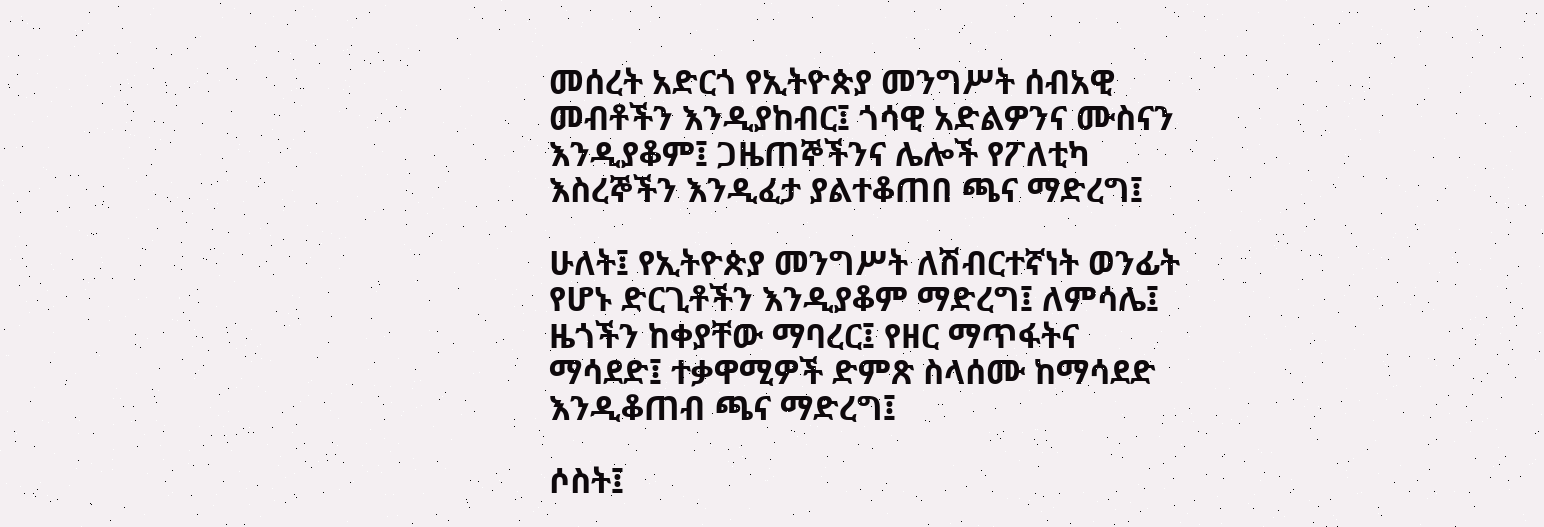መሰረት አድርጎ የኢትዮጵያ መንግሥት ሰብአዊ መብቶችን እንዲያከብር፤ ጎሳዊ አድልዎንና ሙስናን እንዲያቆም፤ ጋዜጠኞችንና ሌሎች የፖለቲካ እስረኞችን እንዲፈታ ያልተቆጠበ ጫና ማድረግ፤

ሁለት፤ የኢትዮጵያ መንግሥት ለሽብርተኛነት ወንፊት የሆኑ ድርጊቶችን እንዲያቆም ማድረግ፤ ለምሳሌ፤ ዜጎችን ከቀያቸው ማባረር፤ የዘር ማጥፋትና ማሳደድ፤ ተቃዋሚዎች ድምጽ ስላሰሙ ከማሳደድ እንዲቆጠብ ጫና ማድረግ፤

ሶስት፤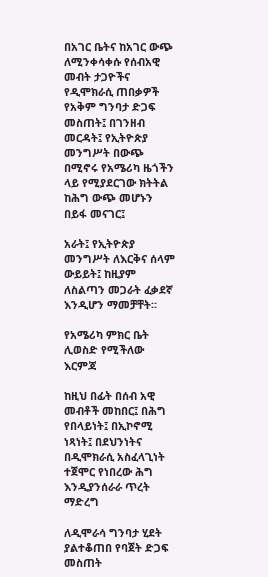በአገር ቤትና ከአገር ውጭ ለሚንቀሳቀሱ የሰብአዊ መብት ታጋዮችና የዲሞክራሲ ጠበቃዎች የአቅም ግንባታ ድጋፍ መስጠት፤ በገንዘብ መርዳት፤ የኢትዮጵያ መንግሥት በውጭ በሚኖሩ የአሜሪካ ዜጎችን ላይ የሚያደርገው ክትትል ከሕግ ውጭ መሆኑን በይፋ መናገር፤

አራት፤ የኢትዮጵያ መንግሥት ለእርቅና ሰላም ውይይት፤ ከዚያም ለስልጣን መጋራት ፈቃደኛ እንዲሆን ማመቻቸት።

የአሜሪካ ምክር ቤት ሊወስድ የሚችለው እርምጃ

ከዚህ በፊት በሰብ አዊ መብቶች መከበር፤ በሕግ የበላይነት፤ በኢኮኖሚ ነጻነት፤ በደህንነትና በዲሞክራሲ አስፈላጊነት ተጀሞር የነበረው ሕግ እንዲያንሰራራ ጥረት ማድረግ

ለዲሞራሳ ግንባታ ሂደት ያልተቆጠበ የባጀት ድጋፍ መስጠት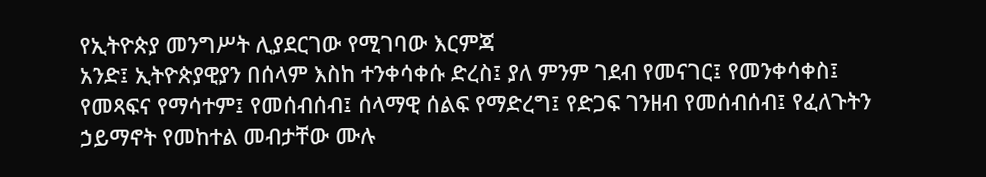የኢትዮጵያ መንግሥት ሊያደርገው የሚገባው እርምጃ
አንድ፤ ኢትዮጵያዊያን በሰላም እስከ ተንቀሳቀሱ ድረስ፤ ያለ ምንም ገደብ የመናገር፤ የመንቀሳቀስ፤ የመጻፍና የማሳተም፤ የመሰብሰብ፤ ሰላማዊ ሰልፍ የማድረግ፤ የድጋፍ ገንዘብ የመሰብሰብ፤ የፈለጉትን ኃይማኖት የመከተል መብታቸው ሙሉ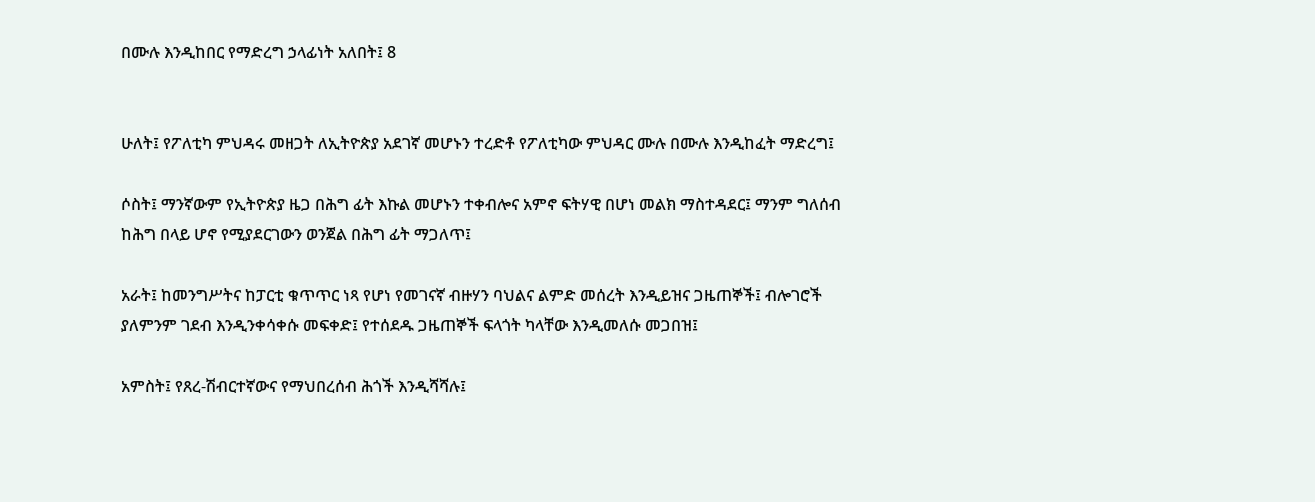በሙሉ እንዲከበር የማድረግ ኃላፊነት አለበት፤ 8


ሁለት፤ የፖለቲካ ምህዳሩ መዘጋት ለኢትዮጵያ አደገኛ መሆኑን ተረድቶ የፖለቲካው ምህዳር ሙሉ በሙሉ እንዲከፈት ማድረግ፤

ሶስት፤ ማንኛውም የኢትዮጵያ ዜጋ በሕግ ፊት እኩል መሆኑን ተቀብሎና አምኖ ፍትሃዊ በሆነ መልክ ማስተዳደር፤ ማንም ግለሰብ ከሕግ በላይ ሆኖ የሚያደርገውን ወንጀል በሕግ ፊት ማጋለጥ፤

አራት፤ ከመንግሥትና ከፓርቲ ቁጥጥር ነጻ የሆነ የመገናኛ ብዙሃን ባህልና ልምድ መሰረት እንዲይዝና ጋዜጠኞች፤ ብሎገሮች ያለምንም ገደብ እንዲንቀሳቀሱ መፍቀድ፤ የተሰደዱ ጋዜጠኞች ፍላጎት ካላቸው እንዲመለሱ መጋበዝ፤

አምስት፤ የጸረ-ሽብርተኛውና የማህበረሰብ ሕጎች እንዲሻሻሉ፤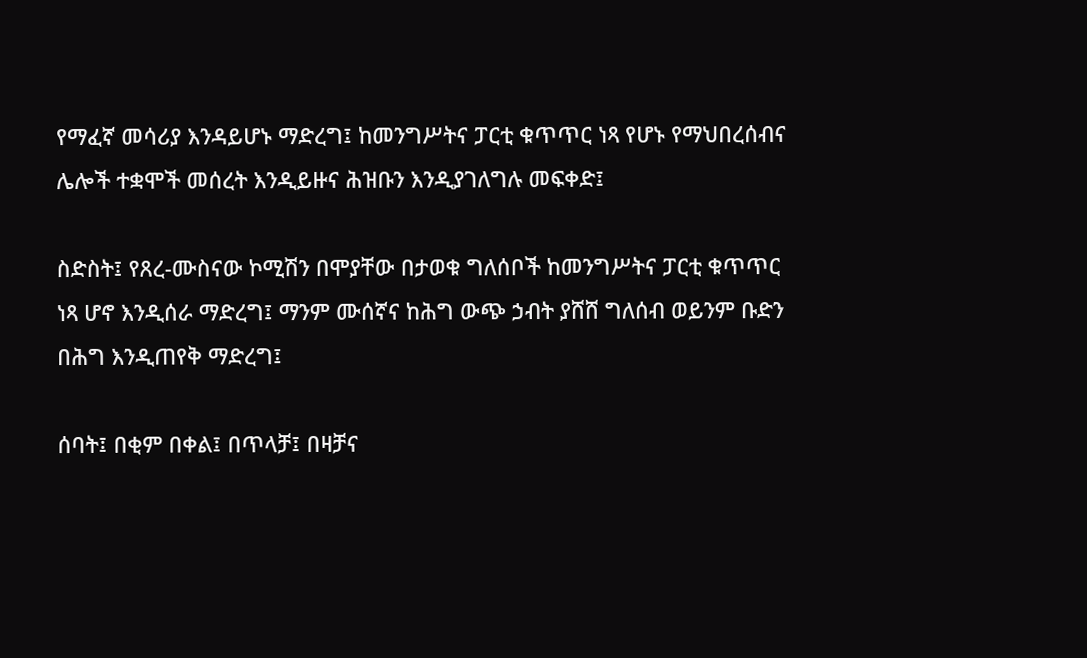የማፈኛ መሳሪያ እንዳይሆኑ ማድረግ፤ ከመንግሥትና ፓርቲ ቁጥጥር ነጻ የሆኑ የማህበረሰብና ሌሎች ተቋሞች መሰረት እንዲይዙና ሕዝቡን እንዲያገለግሉ መፍቀድ፤

ስድስት፤ የጸረ-ሙስናው ኮሚሽን በሞያቸው በታወቁ ግለሰቦች ከመንግሥትና ፓርቲ ቁጥጥር ነጻ ሆኖ እንዲሰራ ማድረግ፤ ማንም ሙሰኛና ከሕግ ውጭ ኃብት ያሸሸ ግለሰብ ወይንም ቡድን በሕግ እንዲጠየቅ ማድረግ፤

ሰባት፤ በቂም በቀል፤ በጥላቻ፤ በዛቻና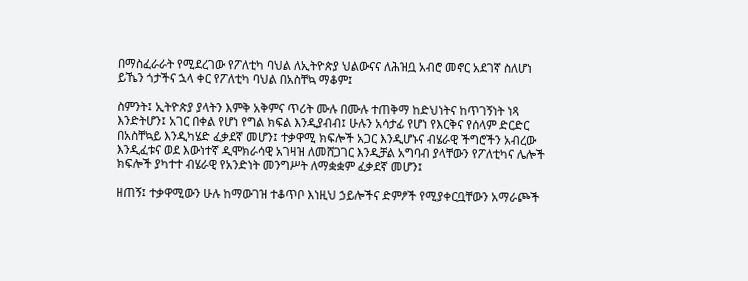በማስፈራራት የሚደረገው የፖለቲካ ባህል ለኢትዮጵያ ህልውናና ለሕዝቧ አብሮ መኖር አደገኛ ስለሆነ ይኼን ጎታችና ኋላ ቀር የፖለቲካ ባህል በአስቸኳ ማቆም፤

ስምንት፤ ኢትዮጵያ ያላትን እምቅ አቅምና ጥሪት ሙሉ በሙሉ ተጠቅማ ከድህነትና ከጥገኝነት ነጻ እንድትሆን፤ አገር በቀል የሆነ የግል ክፍል እንዲያብብ፤ ሁሉን አሳታፊ የሆነ የእርቅና የሰላም ድርድር በአስቸኳይ እንዲካሄድ ፈቃደኛ መሆን፤ ተቃዋሚ ክፍሎች አጋር እንዲሆኑና ብሄራዊ ችግሮችን አብረው እንዲፈቱና ወደ እውነተኛ ዲሞክራሳዊ አገዛዝ ለመሸጋገር እንዲቻል አግባብ ያላቸውን የፖለቲካና ሌሎች ክፍሎች ያካተተ ብሄራዊ የአንድነት መንግሥት ለማቋቋም ፈቃደኛ መሆን፤

ዘጠኝ፤ ተቃዋሚውን ሁሉ ከማውገዝ ተቆጥቦ እነዚህ ኃይሎችና ድምፆች የሚያቀርቧቸውን አማራጮች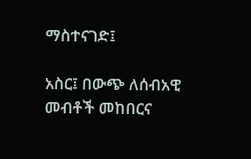ማስተናገድ፤

አስር፤ በውጭ ለሰብአዊ መብቶች መከበርና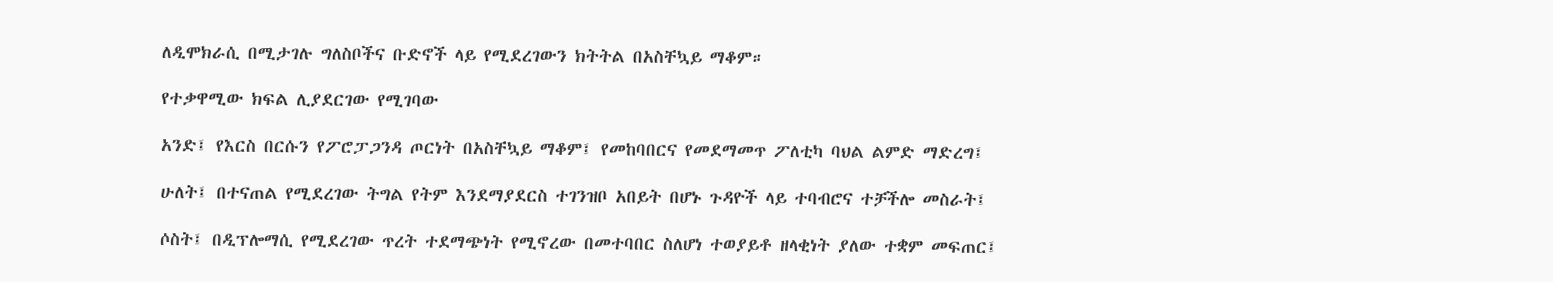ለዲሞክራሲ በሚታገሉ ግለስቦችና ቡድኖች ላይ የሚደረገውን ክትትል በአስቸኳይ ማቆም።

የተቃዋሚው ክፍል ሊያደርገው የሚገባው

አንድ፤ የእርስ በርሱን የፖሮፓጋንዳ ጦርነት በአስቸኳይ ማቆም፤ የመከባበርና የመደማመጥ ፖለቲካ ባህል ልምድ ማድረግ፤

ሁለት፤ በተናጠል የሚደረገው ትግል የትም እንደማያደርስ ተገንዝቦ አበይት በሆኑ ጉዳዮች ላይ ተባብሮና ተቻችሎ መስራት፤

ሶስት፤ በዲፕሎማሲ የሚደረገው ጥረት ተደማጭነት የሚኖረው በመተባበር ስለሆነ ተወያይቶ ዘላቂነት ያለው ተቋም መፍጠር፤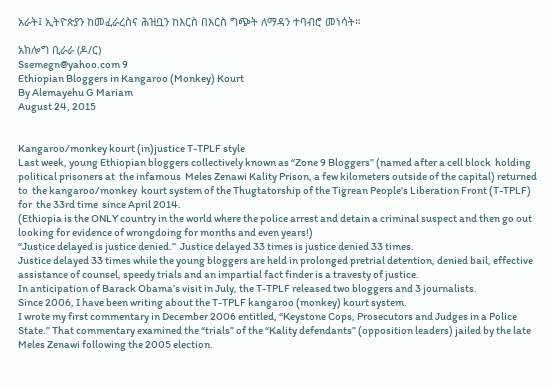አራት፤ ኢትዮጵያን ከመፈራረስና ሕዝቧን ከእርስ በእርስ ግጭት ለማዳን ተባብሮ መነሳት።

አክሎግ ቢራራ (ዶ/ር)
Ssemegn@yahoo.com 9
Ethiopian Bloggers in Kangaroo (Monkey) Kourt
By Alemayehu G Mariam
August 24, 2015


Kangaroo/monkey kourt (in)justice T-TPLF style
Last week, young Ethiopian bloggers collectively known as “Zone 9 Bloggers” (named after a cell block  holding political prisoners at  the infamous  Meles Zenawi Kality Prison, a few kilometers outside of the capital) returned to  the kangaroo/monkey  kourt system of the Thugtatorship of the Tigrean People’s Liberation Front (T-TPLF) for  the 33rd time  since April 2014.
(Ethiopia is the ONLY country in the world where the police arrest and detain a criminal suspect and then go out looking for evidence of wrongdoing for months and even years!)
“Justice delayed is justice denied.”  Justice delayed 33 times is justice denied 33 times.
Justice delayed 33 times while the young bloggers are held in prolonged pretrial detention, denied bail, effective assistance of counsel, speedy trials and an impartial fact finder is a travesty of justice.
In anticipation of Barack Obama’s visit in July, the T-TPLF released two bloggers and 3 journalists.
Since 2006, I have been writing about the T-TPLF kangaroo (monkey) kourt system.
I wrote my first commentary in December 2006 entitled, “Keystone Cops, Prosecutors and Judges in a Police State.” That commentary examined the “trials” of the “Kality defendants” (opposition leaders) jailed by the late Meles Zenawi following the 2005 election.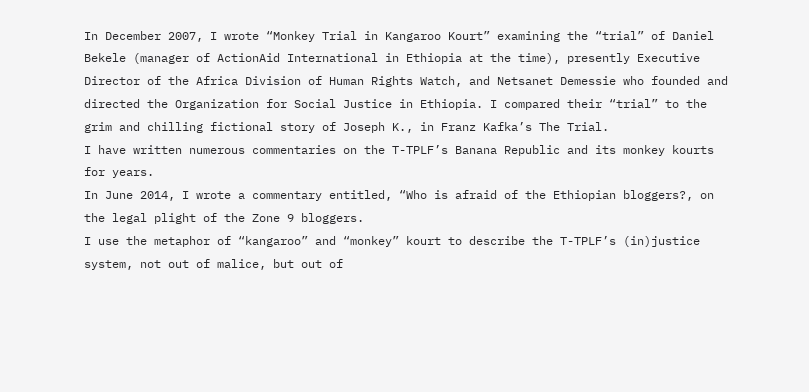In December 2007, I wrote “Monkey Trial in Kangaroo Kourt” examining the “trial” of Daniel Bekele (manager of ActionAid International in Ethiopia at the time), presently Executive Director of the Africa Division of Human Rights Watch, and Netsanet Demessie who founded and directed the Organization for Social Justice in Ethiopia. I compared their “trial” to the grim and chilling fictional story of Joseph K., in Franz Kafka’s The Trial.
I have written numerous commentaries on the T-TPLF’s Banana Republic and its monkey kourts for years.
In June 2014, I wrote a commentary entitled, “Who is afraid of the Ethiopian bloggers?, on the legal plight of the Zone 9 bloggers.
I use the metaphor of “kangaroo” and “monkey” kourt to describe the T-TPLF’s (in)justice system, not out of malice, but out of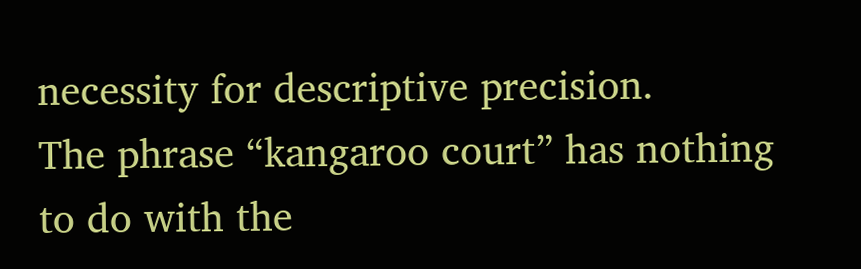necessity for descriptive precision.
The phrase “kangaroo court” has nothing to do with the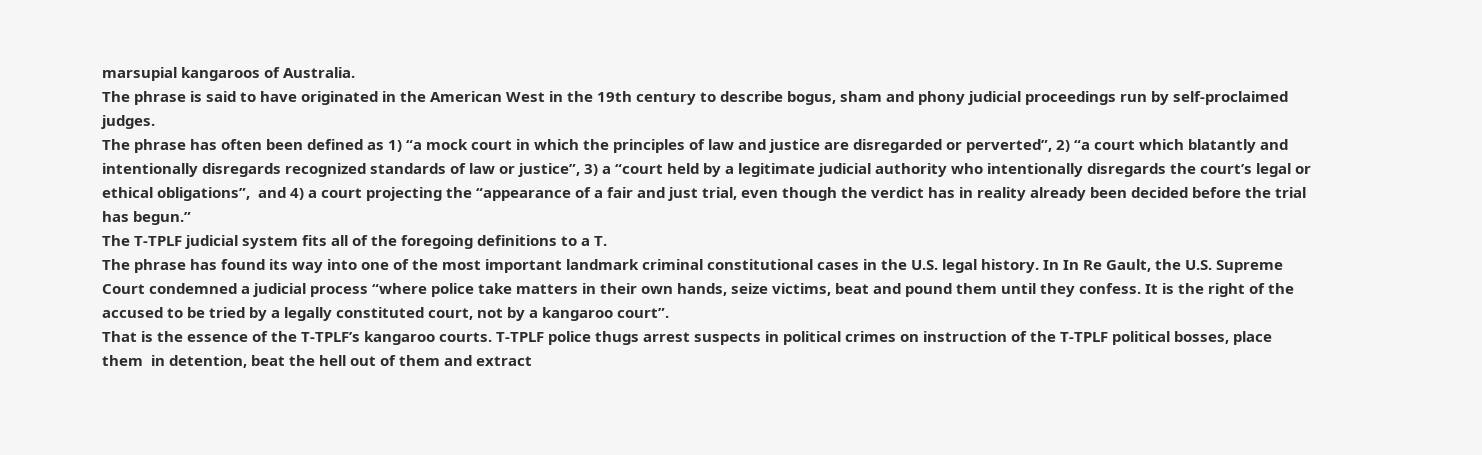marsupial kangaroos of Australia.
The phrase is said to have originated in the American West in the 19th century to describe bogus, sham and phony judicial proceedings run by self-proclaimed judges.
The phrase has often been defined as 1) “a mock court in which the principles of law and justice are disregarded or perverted”, 2) “a court which blatantly and intentionally disregards recognized standards of law or justice”, 3) a “court held by a legitimate judicial authority who intentionally disregards the court’s legal or ethical obligations”,  and 4) a court projecting the “appearance of a fair and just trial, even though the verdict has in reality already been decided before the trial has begun.”
The T-TPLF judicial system fits all of the foregoing definitions to a T.
The phrase has found its way into one of the most important landmark criminal constitutional cases in the U.S. legal history. In In Re Gault, the U.S. Supreme Court condemned a judicial process “where police take matters in their own hands, seize victims, beat and pound them until they confess. It is the right of the accused to be tried by a legally constituted court, not by a kangaroo court”.
That is the essence of the T-TPLF’s kangaroo courts. T-TPLF police thugs arrest suspects in political crimes on instruction of the T-TPLF political bosses, place them  in detention, beat the hell out of them and extract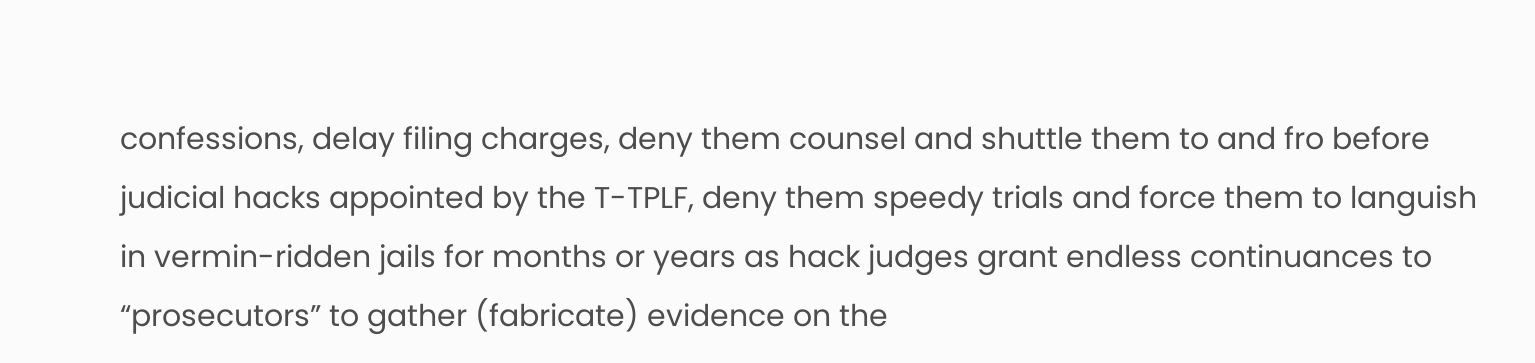confessions, delay filing charges, deny them counsel and shuttle them to and fro before judicial hacks appointed by the T-TPLF, deny them speedy trials and force them to languish in vermin-ridden jails for months or years as hack judges grant endless continuances to “prosecutors” to gather (fabricate) evidence on the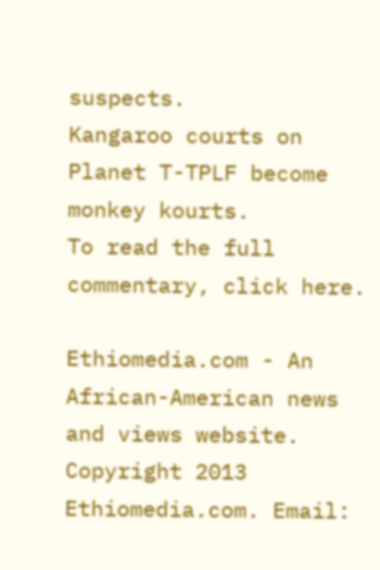suspects.
Kangaroo courts on Planet T-TPLF become monkey kourts.
To read the full commentary, click here.

Ethiomedia.com - An African-American news and views website. Copyright 2013 Ethiomedia.com. Email: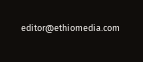editor@ethiomedia.com